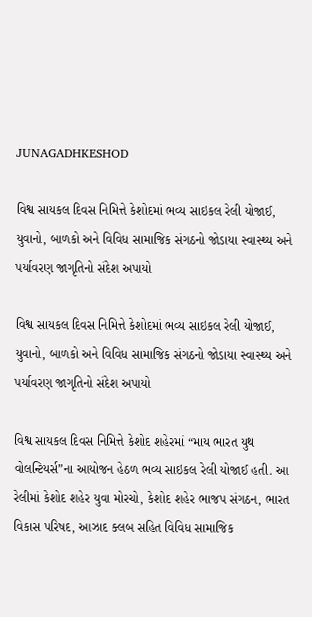JUNAGADHKESHOD

વિશ્વ સાયકલ દિવસ નિમિત્તે કેશોદમાં ભવ્ય સાઇકલ રેલી યોજાઈ, યુવાનો, બાળકો અને વિવિધ સામાજિક સંગઠનો જોડાયા સ્વાસ્થ્ય અને પર્યાવરણ જાગૃતિનો સંદેશ અપાયો

વિશ્વ સાયકલ દિવસ નિમિત્તે કેશોદમાં ભવ્ય સાઇકલ રેલી યોજાઈ, યુવાનો, બાળકો અને વિવિધ સામાજિક સંગઠનો જોડાયા સ્વાસ્થ્ય અને પર્યાવરણ જાગૃતિનો સંદેશ અપાયો

વિશ્વ સાયકલ દિવસ નિમિત્તે કેશોદ શહેરમાં “માય ભારત યુથ વોલન્ટિયર્સ”ના આયોજન હેઠળ ભવ્ય સાઇકલ રેલી યોજાઈ હતી. આ રેલીમાં કેશોદ શહેર યુવા મોરચો, કેશોદ શહેર ભાજપ સંગઠન, ભારત વિકાસ પરિષદ, આઝાદ ક્લબ સહિત વિવિધ સામાજિક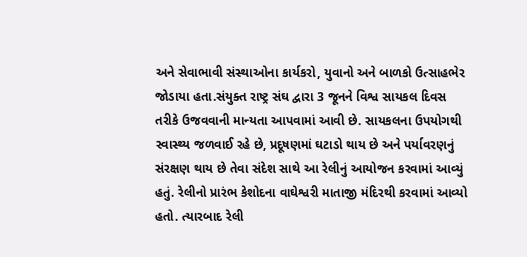અને સેવાભાવી સંસ્થાઓના કાર્યકરો, યુવાનો અને બાળકો ઉત્સાહભેર જોડાયા હતા.સંયુક્ત રાષ્ટ્ર સંઘ દ્વારા 3 જૂનને વિશ્વ સાયકલ દિવસ તરીકે ઉજવવાની માન્યતા આપવામાં આવી છે. સાયકલના ઉપયોગથી સ્વાસ્થ્ય જળવાઈ રહે છે, પ્રદૂષણમાં ઘટાડો થાય છે અને પર્યાવરણનું સંરક્ષણ થાય છે તેવા સંદેશ સાથે આ રેલીનું આયોજન કરવામાં આવ્યું હતું. રેલીનો પ્રારંભ કેશોદના વાઘેશ્વરી માતાજી મંદિરથી કરવામાં આવ્યો હતો. ત્યારબાદ રેલી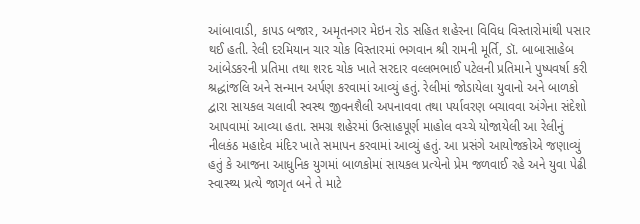આંબાવાડી, કાપડ બજાર, અમૃતનગર મેઇન રોડ સહિત શહેરના વિવિધ વિસ્તારોમાંથી પસાર થઈ હતી. રેલી દરમિયાન ચાર ચોક વિસ્તારમાં ભગવાન શ્રી રામની મૂર્તિ, ડૉ. બાબાસાહેબ આંબેડકરની પ્રતિમા તથા શરદ ચોક ખાતે સરદાર વલ્લભભાઈ પટેલની પ્રતિમાને પુષ્પવર્ષા કરી શ્રદ્ધાંજલિ અને સન્માન અર્પણ કરવામાં આવ્યું હતું. રેલીમાં જોડાયેલા યુવાનો અને બાળકો દ્વારા સાયકલ ચલાવી સ્વસ્થ જીવનશૈલી અપનાવવા તથા પર્યાવરણ બચાવવા અંગેના સંદેશો આપવામાં આવ્યા હતા. સમગ્ર શહેરમાં ઉત્સાહપૂર્ણ માહોલ વચ્ચે યોજાયેલી આ રેલીનું નીલકંઠ મહાદેવ મંદિર ખાતે સમાપન કરવામાં આવ્યું હતું. આ પ્રસંગે આયોજકોએ જણાવ્યું હતું કે આજના આધુનિક યુગમાં બાળકોમાં સાયકલ પ્રત્યેનો પ્રેમ જળવાઈ રહે અને યુવા પેઢી સ્વાસ્થ્ય પ્રત્યે જાગૃત બને તે માટે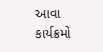આવા કાર્યક્રમો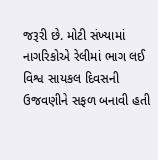જરૂરી છે. મોટી સંખ્યામાં નાગરિકોએ રેલીમાં ભાગ લઈ વિશ્વ સાયકલ દિવસની ઉજવણીને સફળ બનાવી હતી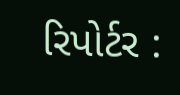રિપોર્ટર :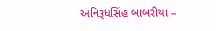અનિરૂધસિંહ બાબરીયા –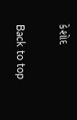કેશોદ

Back to top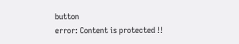button
error: Content is protected !!